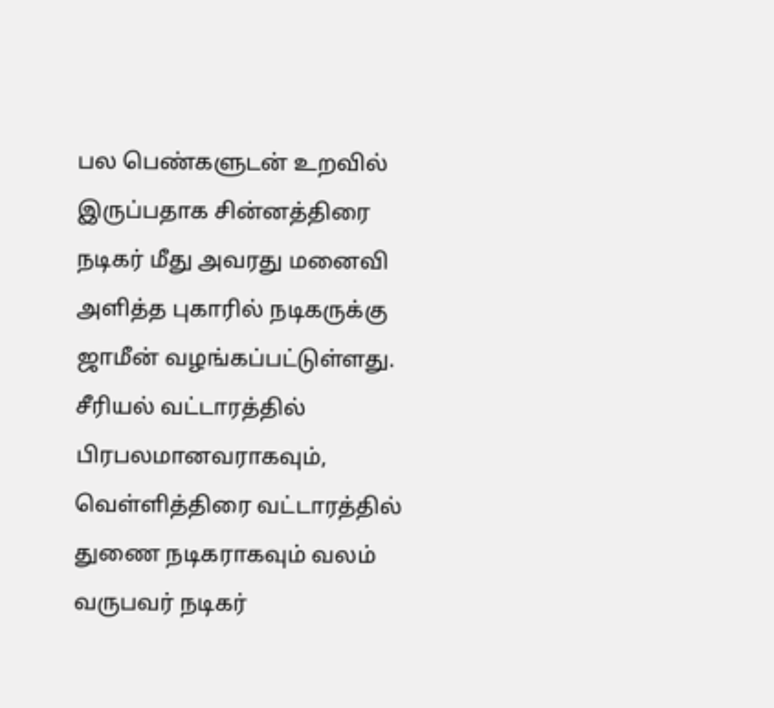பல பெண்களுடன் உறவில் இருப்பதாக சின்னத்திரை நடிகர் மீது அவரது மனைவி அளித்த புகாரில் நடிகருக்கு ஜாமீன் வழங்கப்பட்டுள்ளது.
சீரியல் வட்டாரத்தில் பிரபலமானவராகவும், வெள்ளித்திரை வட்டாரத்தில் துணை நடிகராகவும் வலம் வருபவர் நடிகர்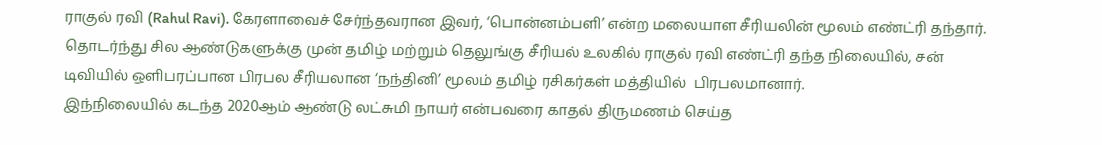ராகுல் ரவி (Rahul Ravi). கேரளாவைச் சேர்ந்தவரான இவர், ‘பொன்னம்பளி’ என்ற மலையாள சீரியலின் மூலம் எண்ட்ரி தந்தார்.
தொடர்ந்து சில ஆண்டுகளுக்கு முன் தமிழ் மற்றும் தெலுங்கு சீரியல் உலகில் ராகுல் ரவி எண்ட்ரி தந்த நிலையில், சன் டிவியில் ஒளிபரப்பான பிரபல சீரியலான ‘நந்தினி’ மூலம் தமிழ் ரசிகர்கள் மத்தியில்  பிரபலமானார்.
இந்நிலையில் கடந்த 2020ஆம் ஆண்டு லட்சுமி நாயர் என்பவரை காதல் திருமணம் செய்த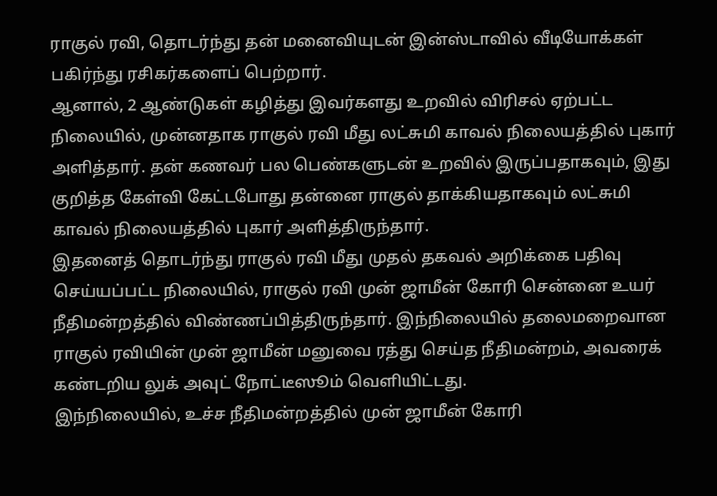ராகுல் ரவி, தொடர்ந்து தன் மனைவியுடன் இன்ஸ்டாவில் வீடியோக்கள் பகிர்ந்து ரசிகர்களைப் பெற்றார்.
ஆனால், 2 ஆண்டுகள் கழித்து இவர்களது உறவில் விரிசல் ஏற்பட்ட நிலையில், முன்னதாக ராகுல் ரவி மீது லட்சுமி காவல் நிலையத்தில் புகார் அளித்தார். தன் கணவர் பல பெண்களுடன் உறவில் இருப்பதாகவும், இது குறித்த கேள்வி கேட்டபோது தன்னை ராகுல் தாக்கியதாகவும் லட்சுமி காவல் நிலையத்தில் புகார் அளித்திருந்தார்.
இதனைத் தொடர்ந்து ராகுல் ரவி மீது முதல் தகவல் அறிக்கை பதிவு செய்யப்பட்ட நிலையில், ராகுல் ரவி முன் ஜாமீன் கோரி சென்னை உயர் நீதிமன்றத்தில் விண்ணப்பித்திருந்தார். இந்நிலையில் தலைமறைவான ராகுல் ரவியின் முன் ஜாமீன் மனுவை ரத்து செய்த நீதிமன்றம், அவரைக் கண்டறிய லுக் அவுட் நோட்டீஸூம் வெளியிட்டது.
இந்நிலையில், உச்ச நீதிமன்றத்தில் முன் ஜாமீன் கோரி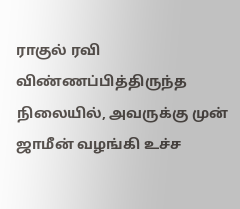ராகுல் ரவி விண்ணப்பித்திருந்த நிலையில், அவருக்கு முன் ஜாமீன் வழங்கி உச்ச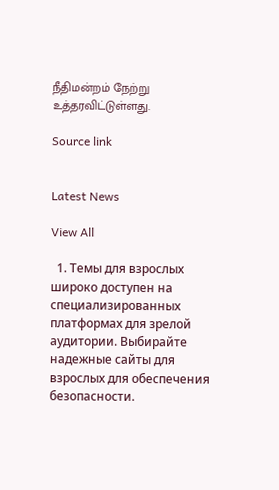நீதிமன்றம் நேற்று உத்தரவிட்டுள்ளது.

Source link


Latest News

View All

  1. Темы для взрослых широко доступен на специализированных платформах для зрелой аудитории. Выбирайте надежные сайты для взрослых для обеспечения безопасности.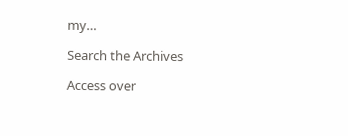my…

Search the Archives

Access over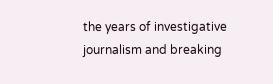the years of investigative journalism and breaking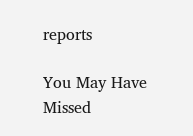reports

You May Have Missed